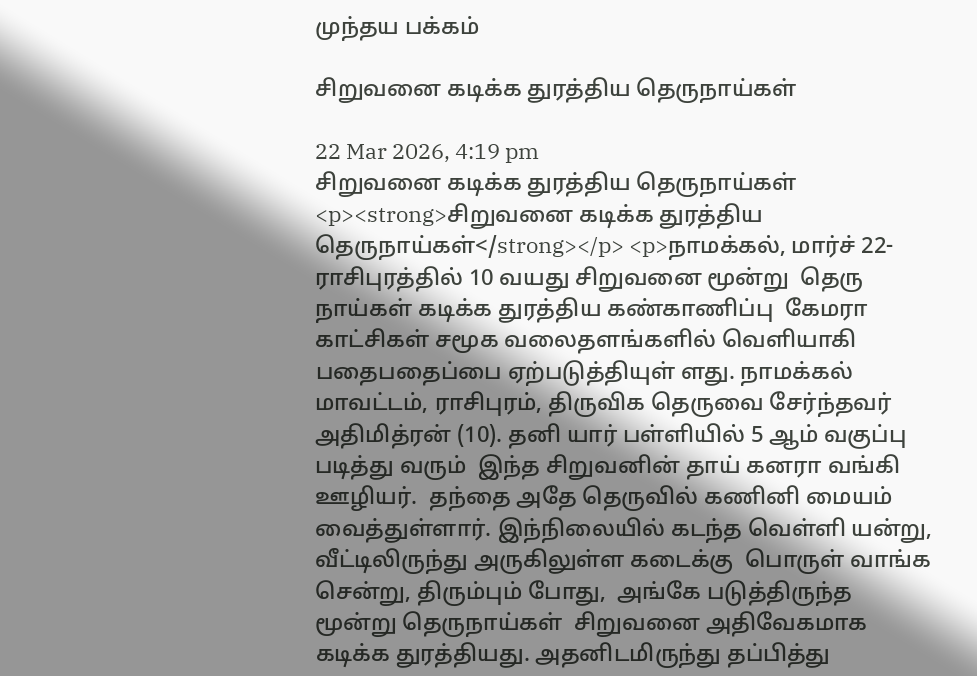முந்தய பக்கம்

சிறுவனை கடிக்க துரத்திய தெருநாய்கள்

22 Mar 2026, 4:19 pm
சிறுவனை கடிக்க துரத்திய தெருநாய்கள்
<p><strong>சிறுவனை கடிக்க துரத்திய தெருநாய்கள்</strong></p> <p>நாமக்கல், மார்ச் 22- ராசிபுரத்தில் 10 வயது சிறுவனை மூன்று  தெரு நாய்கள் கடிக்க துரத்திய கண்காணிப்பு  கேமரா காட்சிகள் சமூக வலைதளங்களில் வெளியாகி பதைபதைப்பை ஏற்படுத்தியுள் ளது. நாமக்கல் மாவட்டம், ராசிபுரம், திருவிக தெருவை சேர்ந்தவர் அதிமித்ரன் (10). தனி யார் பள்ளியில் 5 ஆம் வகுப்பு படித்து வரும்  இந்த சிறுவனின் தாய் கனரா வங்கி ஊழியர்.  தந்தை அதே தெருவில் கணினி மையம் வைத்துள்ளார். இந்நிலையில் கடந்த வெள்ளி யன்று, வீட்டிலிருந்து அருகிலுள்ள கடைக்கு  பொருள் வாங்க சென்று, திரும்பும் போது,  அங்கே படுத்திருந்த மூன்று தெருநாய்கள்  சிறுவனை அதிவேகமாக கடிக்க துரத்தியது. அதனிடமிருந்து தப்பித்து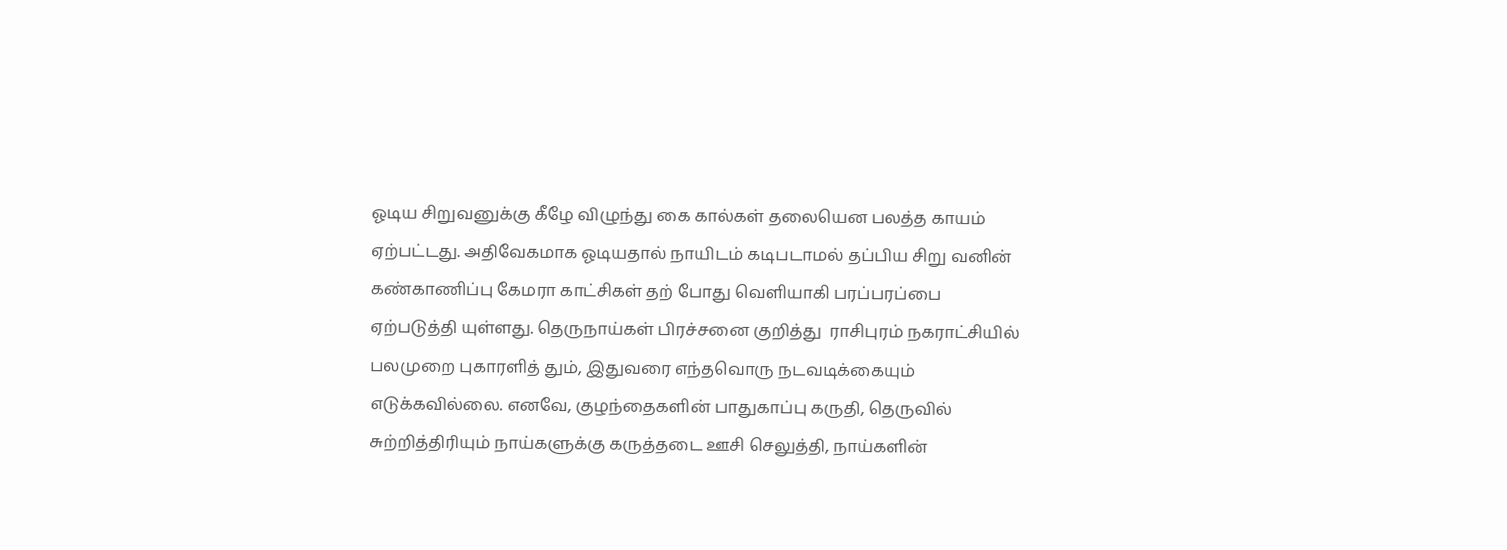ஓடிய சிறுவனுக்கு கீழே விழுந்து கை கால்கள் தலையென பலத்த காயம் ஏற்பட்டது. அதிவேகமாக ஓடியதால் நாயிடம் கடிபடாமல் தப்பிய சிறு வனின் கண்காணிப்பு கேமரா காட்சிகள் தற் போது வெளியாகி பரப்பரப்பை ஏற்படுத்தி யுள்ளது. தெருநாய்கள் பிரச்சனை குறித்து  ராசிபுரம் நகராட்சியில் பலமுறை புகாரளித் தும், இதுவரை எந்தவொரு நடவடிக்கையும் எடுக்கவில்லை. எனவே, குழந்தைகளின் பாதுகாப்பு கருதி, தெருவில் சுற்றித்திரியும் நாய்களுக்கு கருத்தடை ஊசி செலுத்தி, நாய்களின்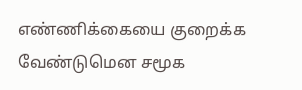எண்ணிக்கையை குறைக்க வேண்டுமென சமூக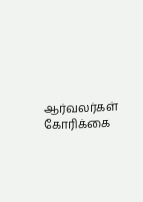ஆர்வலர்கள் கோரிக்கை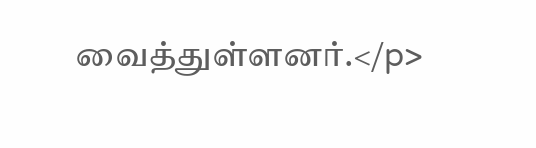வைத்துள்ளனர்.</p>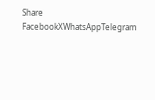Share
FacebookXWhatsAppTelegram